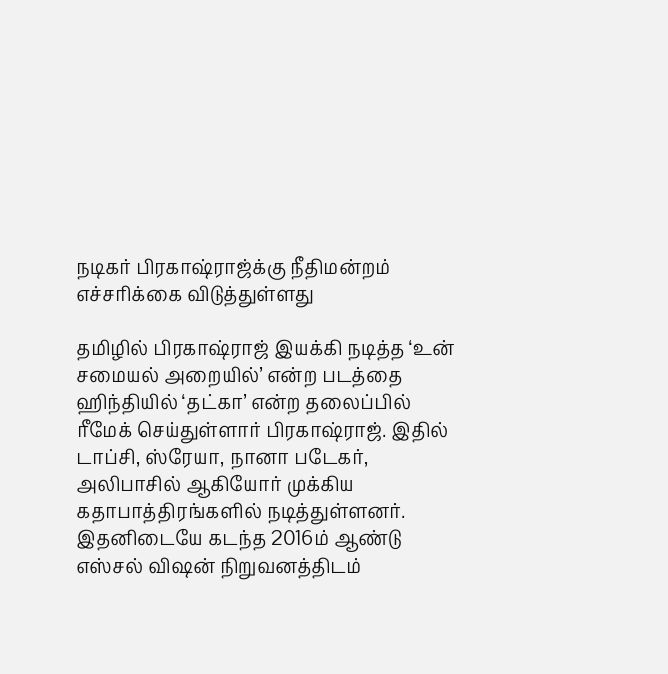நடிகர் பிரகாஷ்ராஜ்க்கு நீதிமன்றம் எச்சரிக்கை விடுத்துள்ளது

தமிழில் பிரகாஷ்ராஜ் இயக்கி நடித்த ‘உன் சமையல் அறையில்’ என்ற படத்தை ஹிந்தியில் ‘தட்கா’ என்ற தலைப்பில் ரீமேக் செய்துள்ளார் பிரகாஷ்ராஜ். இதில் டாப்சி, ஸ்ரேயா, நானா படேகர், அலிபாசில் ஆகியோர் முக்கிய கதாபாத்திரங்களில் நடித்துள்ளனர். இதனிடையே கடந்த 2016ம் ஆண்டு எஸ்சல் விஷன் நிறுவனத்திடம்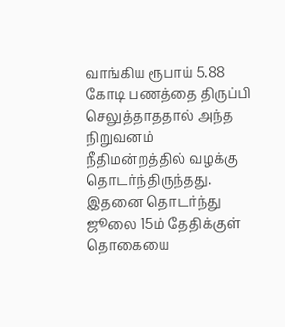வாங்கிய ரூபாய் 5.88 கோடி பணத்தை திருப்பி செலுத்தாததால் அந்த நிறுவனம் நீதிமன்றத்தில் வழக்கு தொடர்ந்திருந்தது. இதனை தொடர்ந்து ஜூலை 15ம் தேதிக்குள் தொகையை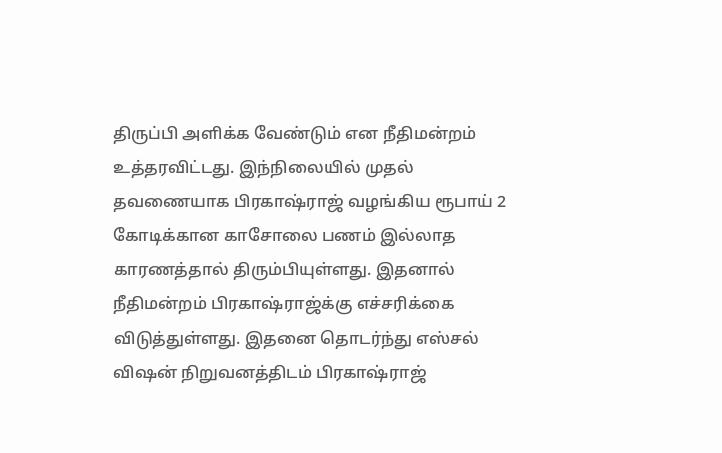திருப்பி அளிக்க வேண்டும் என நீதிமன்றம் உத்தரவிட்டது. இந்நிலையில் முதல் தவணையாக பிரகாஷ்ராஜ் வழங்கிய ரூபாய் 2 கோடிக்கான காசோலை பணம் இல்லாத காரணத்தால் திரும்பியுள்ளது. இதனால் நீதிமன்றம் பிரகாஷ்ராஜ்க்கு எச்சரிக்கை விடுத்துள்ளது. இதனை தொடர்ந்து எஸ்சல் விஷன் நிறுவனத்திடம் பிரகாஷ்ராஜ்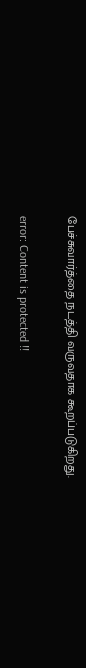பேச்சுவார்த்தை நடத்தி வருவதாக கூறப்படுகிறது.

error: Content is protected !!